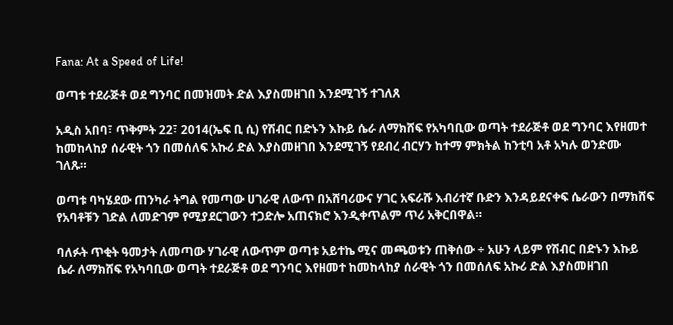Fana: At a Speed of Life!

ወጣቱ ተደራጅቶ ወደ ግንባር በመዝመት ድል እያስመዘገበ እንደሚገኝ ተገለጸ

አዲስ አበባ፣ ጥቅምት 22፣ 2014(ኤፍ ቢ ሲ) የሽብር በድኑን እኩይ ሴራ ለማክሸፍ የአካባቢው ወጣት ተደራጅቶ ወደ ግንባር እየዘመተ ከመከላከያ ሰራዊት ጎን በመሰለፍ አኩሪ ድል እያስመዘገበ እንደሚገኝ የደብረ ብርሃን ከተማ ምክትል ከንቲባ አቶ አካሉ ወንድሙ ገለጹ።

ወጣቱ ባካሄደው ጠንካራ ትግል የመጣው ሀገራዊ ለውጥ በአሸባሪውና ሃገር አፍራሹ እብሪተኛ ቡድን እንዳይደናቀፍ ሴራውን በማክሸፍ የአባቶቹን ገድል ለመድገም የሚያደርገውን ተጋድሎ አጠናክሮ እንዲቀጥልም ጥሪ አቅርበዋል።

ባለፉት ጥቂት ዓመታት ለመጣው ሃገራዊ ለውጥም ወጣቱ አይተኬ ሚና መጫወቱን ጠቅሰው ÷ አሁን ላይም የሽብር በድኑን እኩይ ሴራ ለማክሸፍ የአካባቢው ወጣት ተደራጅቶ ወደ ግንባር እየዘመተ ከመከላከያ ሰራዊት ጎን በመሰለፍ አኩሪ ድል እያስመዘገበ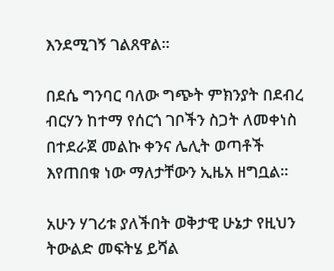እንደሚገኝ ገልጸዋል።

በደሴ ግንባር ባለው ግጭት ምክንያት በደብረ ብርሃን ከተማ የሰርጎ ገቦችን ስጋት ለመቀነስ በተደራጀ መልኩ ቀንና ሌሊት ወጣቶች እየጠበቁ ነው ማለታቸውን ኢዜአ ዘግቧል።

አሁን ሃገሪቱ ያለችበት ወቅታዊ ሁኔታ የዚህን ትውልድ መፍትሄ ይሻል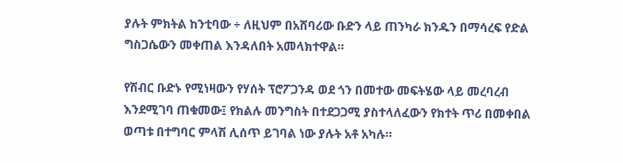ያሉት ምክትል ከንቲባው ÷ ለዚህም በአሸባሪው ቡድን ላይ ጠንካራ ክንዱን በማሳረፍ የድል ግስጋሴውን መቀጠል እንዳለበት አመላክተዋል።

የሽብር ቡድኑ የሚነዛውን የሃሰት ፕሮፖጋንዳ ወደ ጎን በመተው መፍትሄው ላይ መረባረብ እንደሚገባ ጠቁመው፤ የክልሉ መንግስት በተደጋጋሚ ያስተላለፈውን የክተት ጥሪ በመቀበል ወጣቱ በተግባር ምላሽ ሊሰጥ ይገባል ነው ያሉት አቶ አካሉ።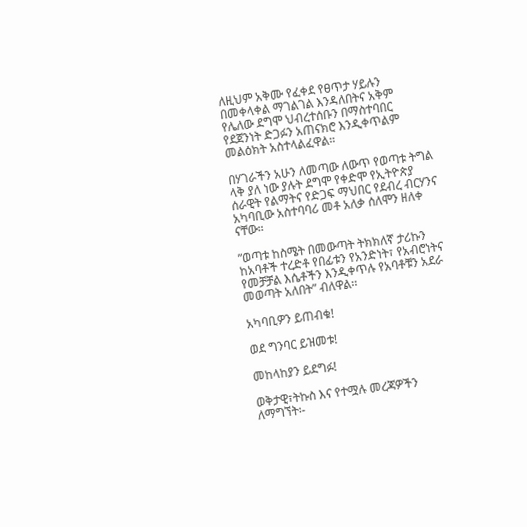ለዚህም አቅሙ የፈቀደ የፀጥታ ሃይሉን በመቀላቀል ማገልገል እንዳለበትና አቅም የሌለው ደግሞ ህብረተሰቡን በማስተባበር የደጀንነት ድጋፉን አጠናክሮ እንዲቀጥልም መልዕክት አስተላልፈዋል።

በሃገራችን አሁን ለመጣው ለውጥ የወጣቱ ትግል ላቅ ያለ ነው ያሉት ደግሞ የቀድሞ የኢትዮጵያ ሰራዊት የልማትና የድጋፍ ማህበር የደብረ ብርሃንና አካባቢው አስተባባሪ መቶ አለቃ ሰለሞን ዘለቀ ናቸው።

”ወጣቱ ከስሜት በመውጣት ትክክለኛ ታሪኩን ከአባቶች ተረድቶ የበፊቱን የአንድነት፣ የአብሮነትና የመቻቻል እሴቶችን እንዲቀጥሉ የአባቶቹን አደራ መወጣት አለበት” ብለዋል፡፡

አካባቢዎን ይጠብቁ!

ወደ ግንባር ይዝመቱ!

መከላከያን ይደግፉ!

ወቅታዊ፣ትኩስ እና የተሟሉ መረጃዎችን ለማግኘት፡-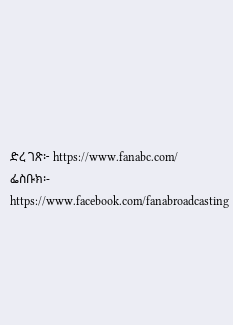ድረ ገጽ፦ https://www.fanabc.com/
ፌስቡክ፡- https://www.facebook.com/fanabroadcasting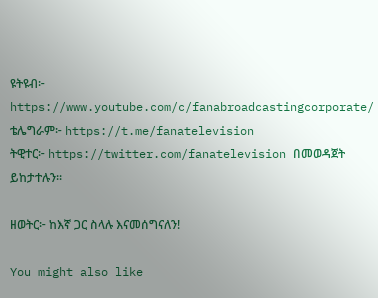ዩትዩብ፦ https://www.youtube.com/c/fanabroadcastingcorporate/
ቴሌግራም፦ https://t.me/fanatelevision
ትዊተር፦ https://twitter.com/fanatelevision በመወዳጀት ይከታተሉን፡፡

ዘወትር፦ ከእኛ ጋር ስላሉ እናመሰግናለን!

You might also like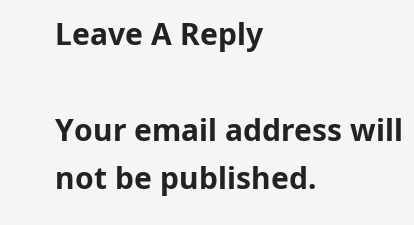Leave A Reply

Your email address will not be published.